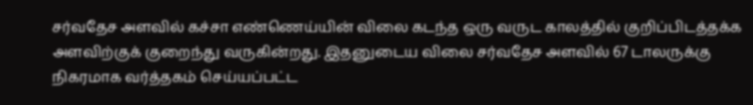சர்வதேச அளவில் கச்சா எண்ணெய்யின் விலை கடந்த ஒரு வருட காலத்தில் குறிப்பிடத்தக்க அளவிற்குக் குறைந்து வருகின்றது. இதனுடைய விலை சர்வதேச அளவில் 67 டாலருக்கு நிகரமாக வர்த்தகம் செய்யப்பட்ட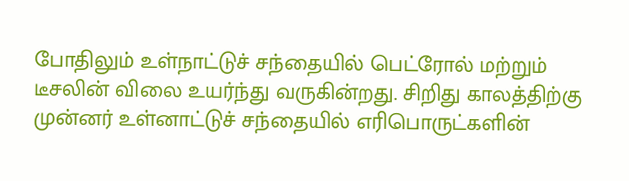போதிலும் உள்நாட்டுச் சந்தையில் பெட்ரோல் மற்றும் டீசலின் விலை உயர்ந்து வருகின்றது. சிறிது காலத்திற்கு முன்னர் உள்னாட்டுச் சந்தையில் எரிபொருட்களின்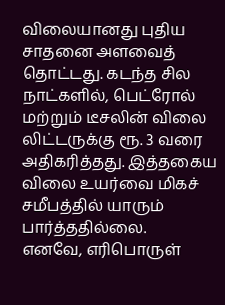விலையானது புதிய சாதனை அளவைத் தொட்டது. கடந்த சில நாட்களில், பெட்ரோல் மற்றும் டீசலின் விலை லிட்டருக்கு ரூ. 3 வரை அதிகரித்தது. இத்தகைய விலை உயர்வை மிகச் சமீபத்தில் யாரும் பார்த்ததில்லை.
எனவே, எரிபொருள்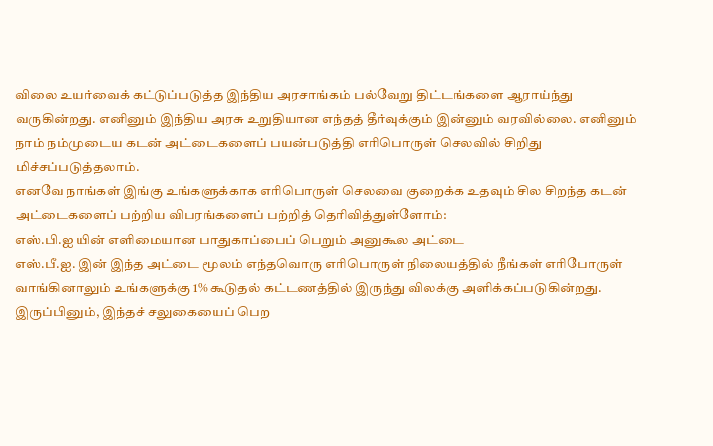விலை உயர்வைக் கட்டுப்படுத்த இந்திய அரசாங்கம் பல்வேறு திட்டங்களை ஆராய்ந்து வருகின்றது. எனினும் இந்திய அரசு உறுதியான எந்தத் தீர்வுக்கும் இன்னும் வரவில்லை. எனினும் நாம் நம்முடைய கடன் அட்டைகளைப் பயன்படுத்தி எரிபொருள் செலவில் சிறிது மிச்சப்படுத்தலாம்.
எனவே நாங்கள் இங்கு உங்களுக்காக எரிபொருள் செலவை குறைக்க உதவும் சில சிறந்த கடன் அட்டைகளைப் பற்றிய விபரங்களைப் பற்றித் தெரிவித்துள்ளோம்:
எஸ்.பி.ஐ யின் எளிமையான பாதுகாப்பைப் பெறும் அனுகூல அட்டை
எஸ்.பீ.ஐ. இன் இந்த அட்டை மூலம் எந்தவொரு எரிபொருள் நிலையத்தில் நீங்கள் எரிபோருள் வாங்கினாலும் உங்களுக்கு 1% கூடுதல் கட்டணத்தில் இருந்து விலக்கு அளிக்கப்படுகின்றது. இருப்பினும், இந்தச் சலுகையைப் பெற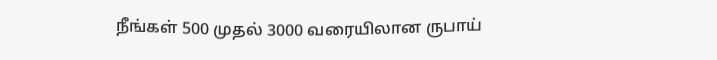நீங்கள் 500 முதல் 3000 வரையிலான ருபாய்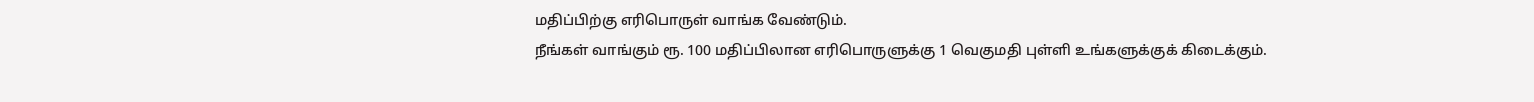மதிப்பிற்கு எரிபொருள் வாங்க வேண்டும்.
நீங்கள் வாங்கும் ரூ. 100 மதிப்பிலான எரிபொருளுக்கு 1 வெகுமதி புள்ளி உங்களுக்குக் கிடைக்கும்.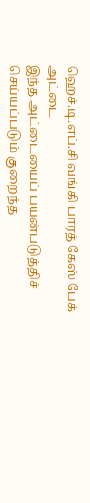ஹெச்.டி.எப்.சி வங்கி பாரத் கேஸ் பேக் அட்டை
இந்த அட்டையைப் பயன்படுத்திச் செய்யப்படும் குறைந்த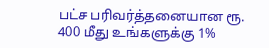பட்ச பரிவர்த்தனையான ரூ. 400 மீது உங்களுக்கு 1%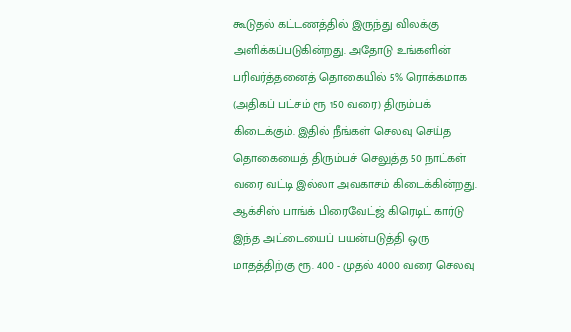கூடுதல் கட்டணத்தில் இருந்து விலக்கு அளிக்கப்படுகின்றது. அதோடு உங்களின் பரிவர்த்தனைத் தொகையில் 5% ரொக்கமாக (அதிகப் பட்சம் ரூ 150 வரை) திரும்பக் கிடைக்கும். இதில் நீங்கள் செலவு செய்த தொகையைத் திரும்பச் செலுத்த 50 நாட்கள் வரை வட்டி இல்லா அவகாசம் கிடைக்கின்றது.
ஆக்சிஸ் பாங்க் பிரைவேட்ஜ் கிரெடிட் கார்டு
இந்த அட்டையைப் பயன்படுத்தி ஒரு மாதத்திற்கு ரூ. 400 - முதல் 4000 வரை செலவு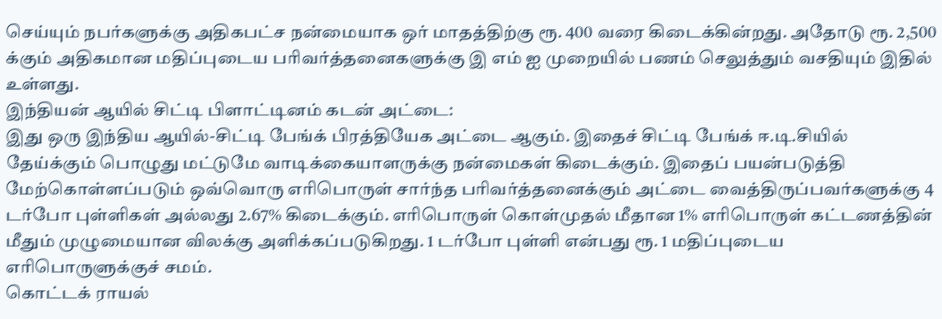செய்யும் நபர்களுக்கு அதிகபட்ச நன்மையாக ஒர் மாதத்திற்கு ரூ. 400 வரை கிடைக்கின்றது. அதோடு ரூ. 2,500 க்கும் அதிகமான மதிப்புடைய பரிவர்த்தனைகளுக்கு இ எம் ஐ முறையில் பணம் செலுத்தும் வசதியும் இதில் உள்ளது.
இந்தியன் ஆயில் சிட்டி பிளாட்டினம் கடன் அட்டை:
இது ஒரு இந்திய ஆயில்-சிட்டி பேங்க் பிரத்தியேக அட்டை ஆகும். இதைச் சிட்டி பேங்க் ஈ.டி.சியில் தேய்க்கும் பொழுது மட்டுமே வாடிக்கையாளருக்கு நன்மைகள் கிடைக்கும். இதைப் பயன்படுத்தி மேற்கொள்ளப்படும் ஒவ்வொரு எரிபொருள் சார்ந்த பரிவர்த்தனைக்கும் அட்டை வைத்திருப்பவர்களுக்கு 4 டர்போ புள்ளிகள் அல்லது 2.67% கிடைக்கும். எரிபொருள் கொள்முதல் மீதான 1% எரிபொருள் கட்டணத்தின் மீதும் முழுமையான விலக்கு அளிக்கப்படுகிறது. 1 டர்போ புள்ளி என்பது ரூ. 1 மதிப்புடைய எரிபொருளுக்குச் சமம்.
கொட்டக் ராயல்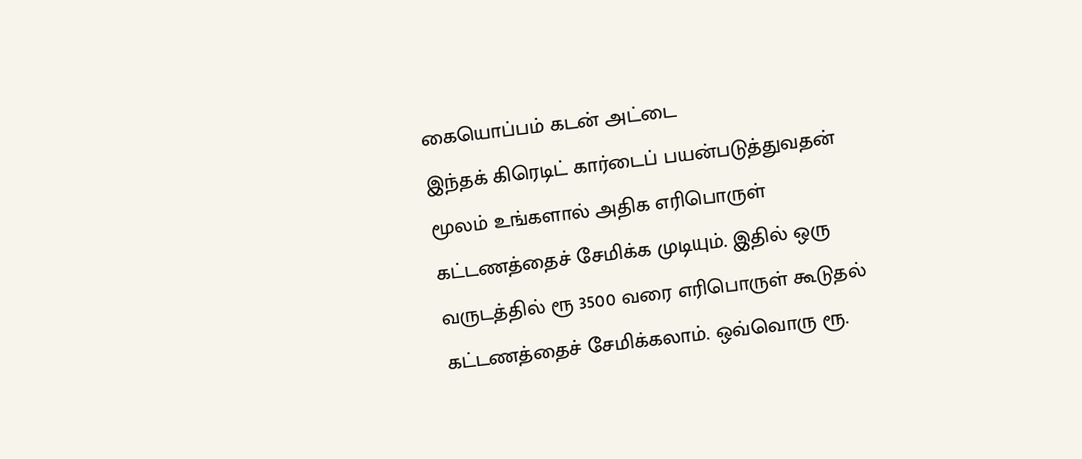கையொப்பம் கடன் அட்டை
இந்தக் கிரெடிட் கார்டைப் பயன்படுத்துவதன் மூலம் உங்களால் அதிக எரிபொருள் கட்டணத்தைச் சேமிக்க முடியும். இதில் ஒரு வருடத்தில் ரூ 3500 வரை எரிபொருள் கூடுதல் கட்டணத்தைச் சேமிக்கலாம். ஒவ்வொரு ரூ.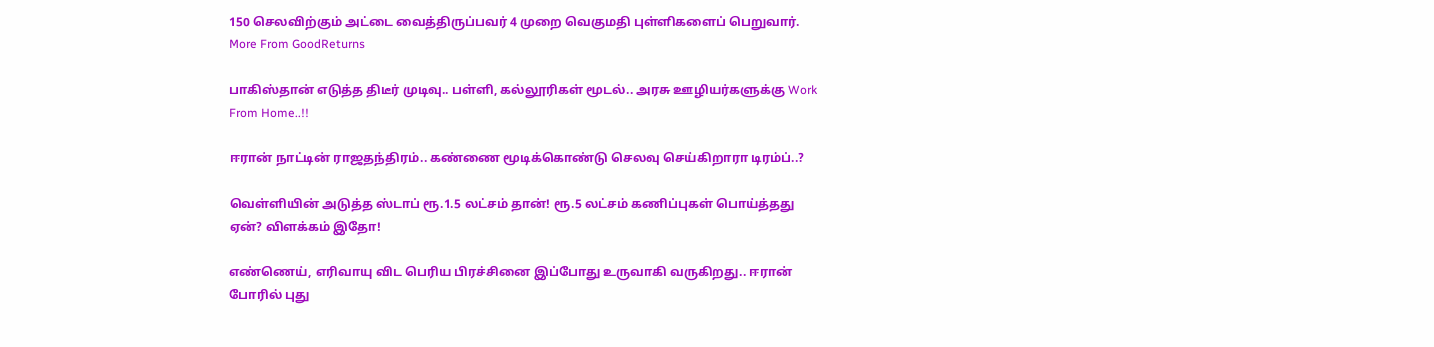150 செலவிற்கும் அட்டை வைத்திருப்பவர் 4 முறை வெகுமதி புள்ளிகளைப் பெறுவார்.
More From GoodReturns

பாகிஸ்தான் எடுத்த திடீர் முடிவு.. பள்ளி, கல்லூரிகள் மூடல்.. அரசு ஊழியர்களுக்கு Work From Home..!!

ஈரான் நாட்டின் ராஜதந்திரம்.. கண்ணை மூடிக்கொண்டு செலவு செய்கிறாரா டிரம்ப்..?

வெள்ளியின் அடுத்த ஸ்டாப் ரூ.1.5 லட்சம் தான்! ரூ.5 லட்சம் கணிப்புகள் பொய்த்தது ஏன்? விளக்கம் இதோ!

எண்ணெய், எரிவாயு விட பெரிய பிரச்சினை இப்போது உருவாகி வருகிறது.. ஈரான் போரில் புது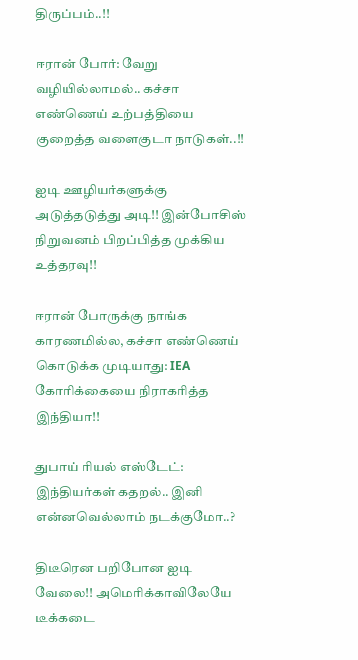திருப்பம்..!!

ஈரான் போர்: வேறு வழியில்லாமல்.. கச்சா எண்ணெய் உற்பத்தியை குறைத்த வளைகுடா நாடுகள்..!!

ஐடி ஊழியர்களுக்கு அடுத்தடுத்து அடி!! இன்போசிஸ் நிறுவனம் பிறப்பித்த முக்கிய உத்தரவு!!

ஈரான் போருக்கு நாங்க காரணமில்ல, கச்சா எண்ணெய் கொடுக்க முடியாது: IEA கோரிக்கையை நிராகரித்த இந்தியா!!

துபாய் ரியல் எஸ்டேட்: இந்தியர்கள் கதறல்.. இனி என்னவெல்லாம் நடக்குமோ..?

திடீரென பறிபோன ஐடி வேலை!! அமெரிக்காவிலேயே டீக்கடை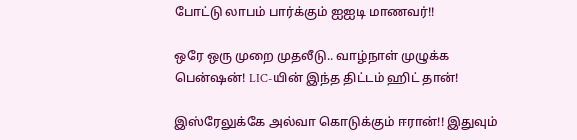போட்டு லாபம் பார்க்கும் ஐஐடி மாணவர்!!

ஒரே ஒரு முறை முதலீடு.. வாழ்நாள் முழுக்க பென்ஷன்! LIC-யின் இந்த திட்டம் ஹிட் தான்!

இஸ்ரேலுக்கே அல்வா கொடுக்கும் ஈரான்!! இதுவும்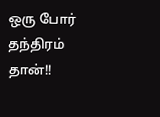ஒரு போர் தந்திரம் தான்!!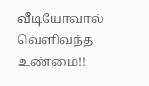வீடியோவால் வெளிவந்த உண்மை!!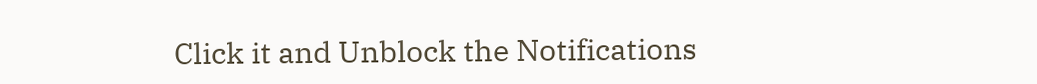Click it and Unblock the Notifications